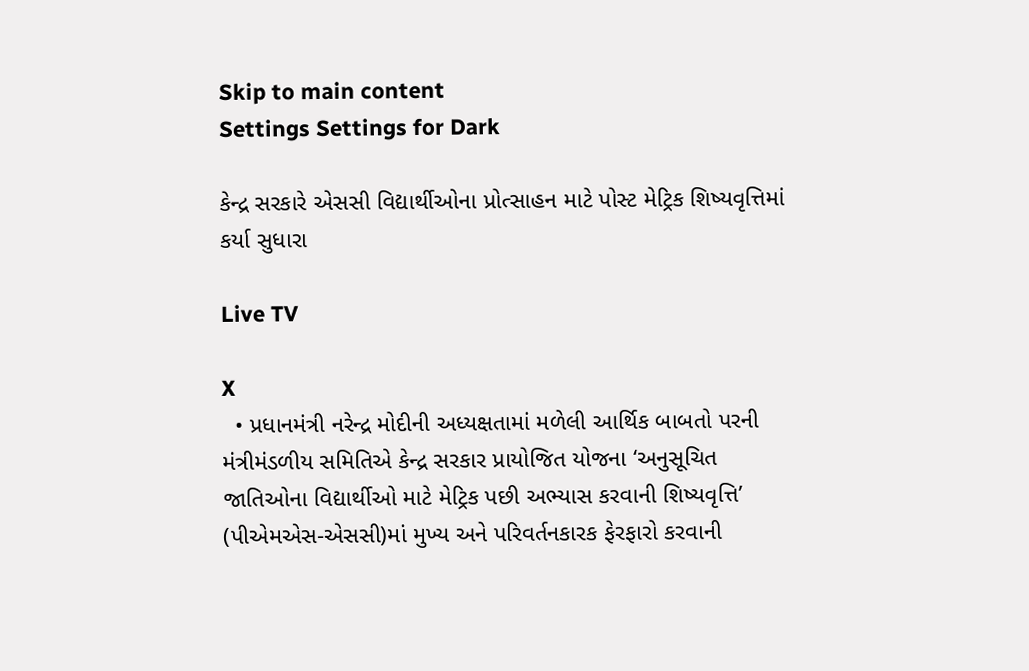Skip to main content
Settings Settings for Dark

કેન્દ્ર સરકારે એસસી વિદ્યાર્થીઓના પ્રોત્સાહન માટે પોસ્ટ મેટ્રિક શિષ્યવૃત્તિમાં કર્યા સુધારા

Live TV

X
  • પ્રધાનમંત્રી નરેન્દ્ર મોદીની અધ્યક્ષતામાં મળેલી આર્થિક બાબતો પરની મંત્રીમંડળીય સમિતિએ કેન્દ્ર સરકાર પ્રાયોજિત યોજના ‘અનુસૂચિત જાતિઓના વિદ્યાર્થીઓ માટે મેટ્રિક પછી અભ્યાસ કરવાની શિષ્યવૃત્તિ’ (પીએમએસ-એસસી)માં મુખ્ય અને પરિવર્તનકારક ફેરફારો કરવાની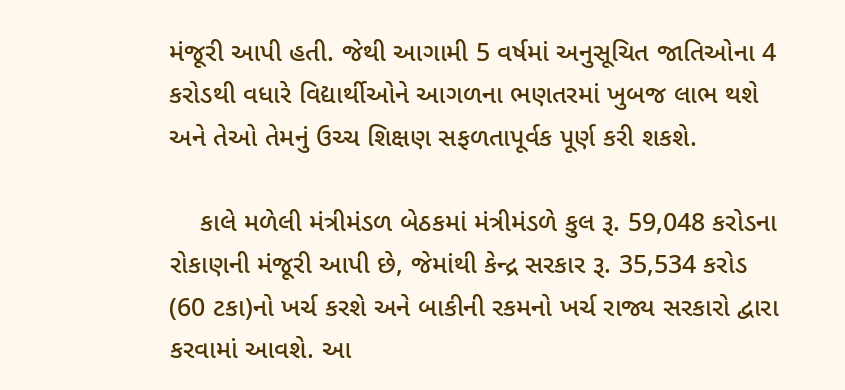મંજૂરી આપી હતી. જેથી આગામી 5 વર્ષમાં અનુસૂચિત જાતિઓના 4 કરોડથી વધારે વિદ્યાર્થીઓને આગળના ભણતરમાં ખુબજ લાભ થશે અને તેઓ તેમનું ઉચ્ચ શિક્ષણ સફળતાપૂર્વક પૂર્ણ કરી શકશે.

    કાલે મળેલી મંત્રીમંડળ બેઠકમાં મંત્રીમંડળે કુલ રૂ. 59,048 કરોડના રોકાણની મંજૂરી આપી છે, જેમાંથી કેન્દ્ર સરકાર રૂ. 35,534 કરોડ (60 ટકા)નો ખર્ચ કરશે અને બાકીની રકમનો ખર્ચ રાજ્ય સરકારો દ્વારા કરવામાં આવશે. આ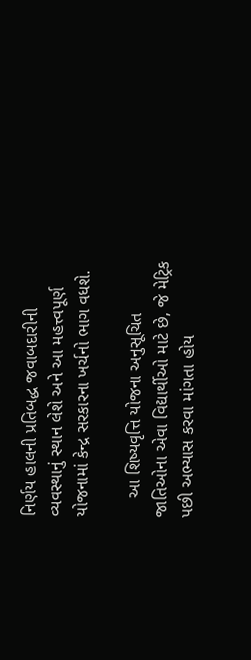નિર્ણય હાલની પ્રતિબદ્ધ જવાબદારીની વ્યવસ્થાનું સ્થાન લેશે અને આ મહત્ત્વપૂર્ણ યોજનામાં કેન્દ્ર સરકારના ખર્ચનો ભાગ વધશે.

    આ શિષ્યવૃત્તિ યોજના અનુસૂચિત જાતિઓના એવા વિદ્યાર્થીઓ માટે છે, જે મેટ્રિક પછી અભ્યાસ કરવા માંગતા હોય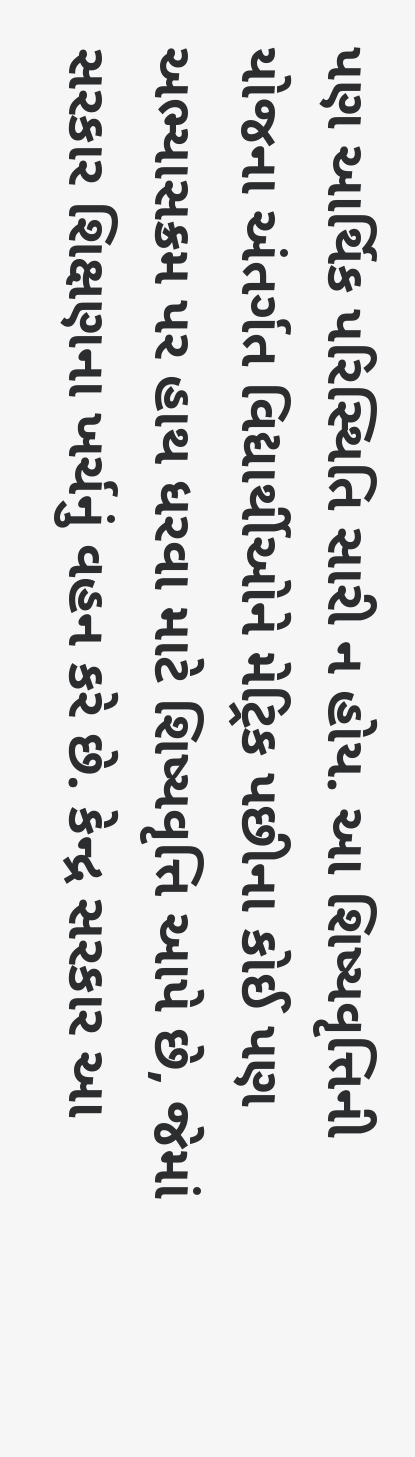પણ આર્થિક પરિસ્થિતિ સારી ન હોય. આ શિષ્યવૃત્તિની યોજના અંતર્ગત વિદ્યાર્થીઓને મેટ્રિક પછીના કોઈ પણ અભ્યાસક્રમ પર હાથ ધરવા માટે શિષ્યવૃત્તિ આપે છે, જેમાં સરકાર શિક્ષણના ખર્ચનું વહન કરે છે. કેન્દ્ર સરકાર આ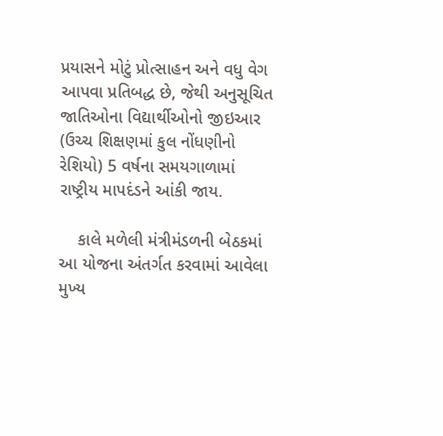પ્રયાસને મોટું પ્રોત્સાહન અને વધુ વેગ આપવા પ્રતિબદ્ધ છે, જેથી અનુસૂચિત જાતિઓના વિદ્યાર્થીઓનો જીઇઆર (ઉચ્ચ શિક્ષણમાં કુલ નોંધણીનો રેશિયો) 5 વર્ષના સમયગાળામાં રાષ્ટ્રીય માપદંડને આંકી જાય.

    કાલે મળેલી મંત્રીમંડળની બેઠકમાં આ યોજના અંતર્ગત કરવામાં આવેલા મુખ્ય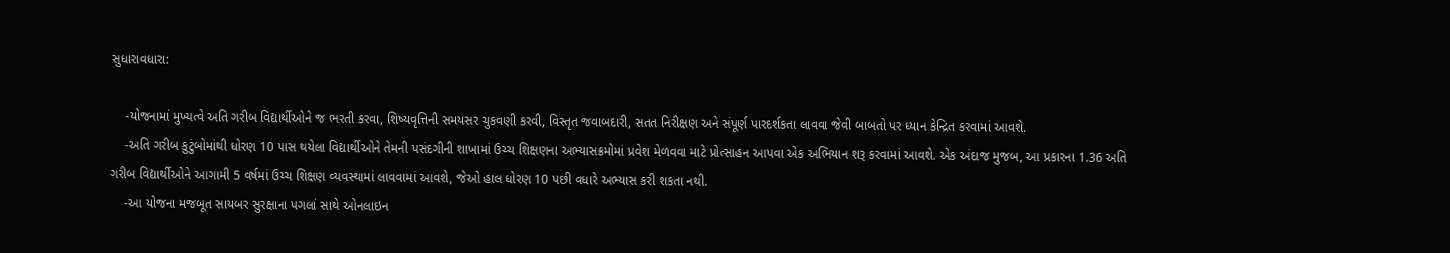સુધારાવધારા:

    -યોજનામાં મુખ્યત્વે અતિ ગરીબ વિદ્યાર્થીઓને જ ભરતી કરવા, શિષ્યવૃત્તિની સમયસર ચુકવણી કરવી, વિસ્તૃત જવાબદારી, સતત નિરીક્ષણ અને સંપૂર્ણ પારદર્શકતા લાવવા જેવી બાબતો પર ધ્યાન કેન્દ્રિત કરવામાં આવશે.
    -અતિ ગરીબ કુટુંબોમાંથી ધોરણ 10 પાસ થયેલા વિદ્યાર્થીઓને તેમની પસંદગીની શાખામાં ઉચ્ચ શિક્ષણના અભ્યાસક્રમોમાં પ્રવેશ મેળવવા માટે પ્રોત્સાહન આપવા એક અભિયાન શરૂ કરવામાં આવશે. એક અંદાજ મુજબ, આ પ્રકારના 1.36 અતિ ગરીબ વિદ્યાર્થીઓને આગામી 5 વર્ષમાં ઉચ્ચ શિક્ષણ વ્યવસ્થામાં લાવવામાં આવશે, જેઓ હાલ ધોરણ 10 પછી વધારે અભ્યાસ કરી શકતા નથી.
    -આ યોજના મજબૂત સાયબર સુરક્ષાના પગલાં સાથે ઓનલાઇન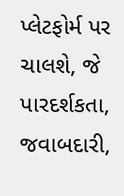પ્લેટફોર્મ પર ચાલશે, જે પારદર્શકતા, જવાબદારી,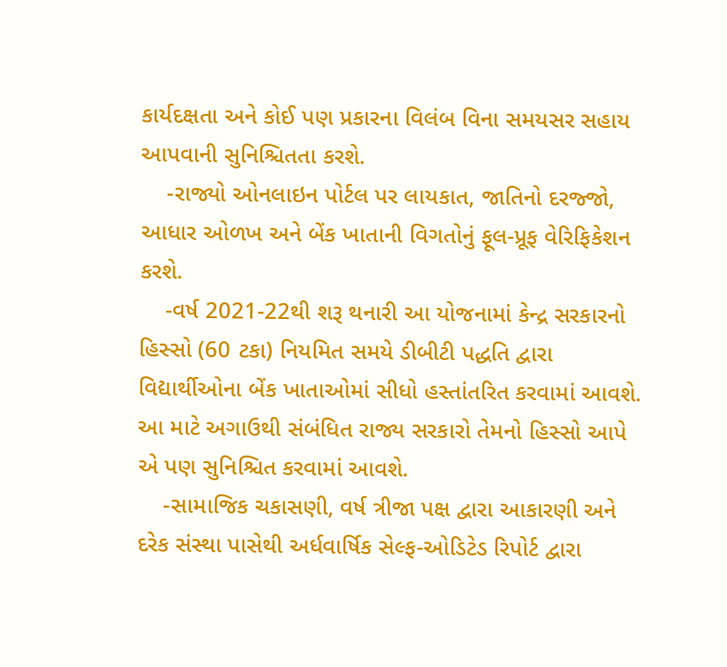કાર્યદક્ષતા અને કોઈ પણ પ્રકારના વિલંબ વિના સમયસર સહાય આપવાની સુનિશ્ચિતતા કરશે.
    -રાજ્યો ઓનલાઇન પોર્ટલ પર લાયકાત, જાતિનો દરજ્જો, આધાર ઓળખ અને બેંક ખાતાની વિગતોનું ફૂલ-પ્રૂફ વેરિફિકેશન કરશે.
    -વર્ષ 2021-22થી શરૂ થનારી આ યોજનામાં કેન્દ્ર સરકારનો હિસ્સો (60 ટકા) નિયમિત સમયે ડીબીટી પદ્ધતિ દ્વારા વિદ્યાર્થીઓના બેંક ખાતાઓમાં સીધો હસ્તાંતરિત કરવામાં આવશે. આ માટે અગાઉથી સંબંધિત રાજ્ય સરકારો તેમનો હિસ્સો આપે એ પણ સુનિશ્ચિત કરવામાં આવશે.
    -સામાજિક ચકાસણી, વર્ષ ત્રીજા પક્ષ દ્વારા આકારણી અને દરેક સંસ્થા પાસેથી અર્ધવાર્ષિક સેલ્ફ-ઓડિટેડ રિપોર્ટ દ્વારા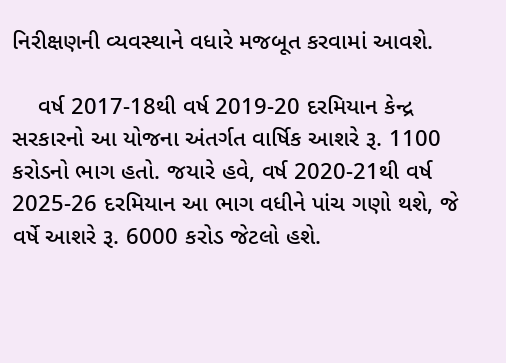નિરીક્ષણની વ્યવસ્થાને વધારે મજબૂત કરવામાં આવશે.

    વર્ષ 2017-18થી વર્ષ 2019-20 દરમિયાન કેન્દ્ર સરકારનો આ યોજના અંતર્ગત વાર્ષિક આશરે રૂ. 1100 કરોડનો ભાગ હતો. જયારે હવે, વર્ષ 2020-21થી વર્ષ 2025-26 દરમિયાન આ ભાગ વધીને પાંચ ગણો થશે, જે વર્ષે આશરે રૂ. 6000 કરોડ જેટલો હશે.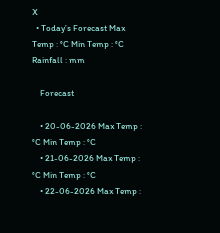X
  • Today’s Forecast Max Temp : °C Min Temp : °C Rainfall : mm

    Forecast

    • 20-06-2026 Max Temp : °C Min Temp : °C
    • 21-06-2026 Max Temp : °C Min Temp : °C
    • 22-06-2026 Max Temp :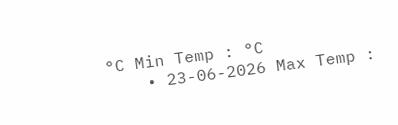°C Min Temp : °C
    • 23-06-2026 Max Temp :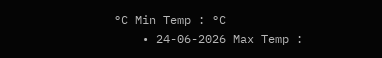°C Min Temp : °C
    • 24-06-2026 Max Temp :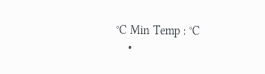°C Min Temp : °C
    •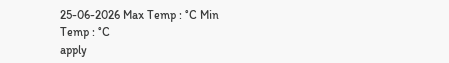25-06-2026 Max Temp : °C Min Temp : °C
apply